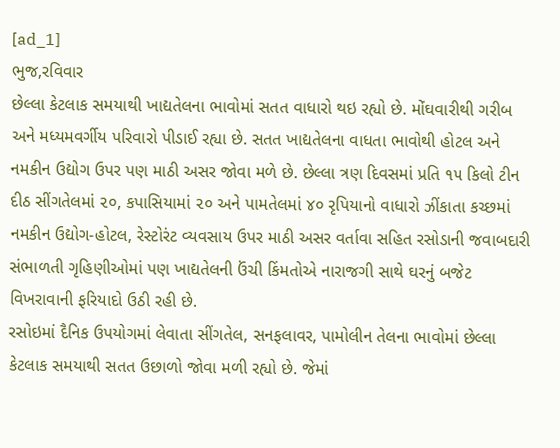[ad_1]
ભુજ,રવિવાર
છેલ્લા કેટલાક સમયાથી ખાદ્યતેલના ભાવોમાં સતત વાધારો થઇ રહ્યો છે. મોંઘવારીથી ગરીબ અને મધ્યમવર્ગીય પરિવારો પીડાઈ રહ્યા છે. સતત ખાદ્યતેલના વાધતા ભાવોથી હોટલ અને નમકીન ઉદ્યોગ ઉપર પણ માઠી અસર જોવા મળે છે. છેલ્લા ત્રણ દિવસમાં પ્રતિ ૧૫ કિલો ટીન દીઠ સીંગતેલમાં ૨૦, કપાસિયામાં ૨૦ અને પામતેલમાં ૪૦ રૃપિયાનો વાધારો ઝીંકાતા કચ્છમાં નમકીન ઉદ્યોગ-હોટલ, રેસ્ટોરંટ વ્યવસાય ઉપર માઠી અસર વર્તાવા સહિત રસોડાની જવાબદારી સંભાળતી ગૃહિણીઓમાં પણ ખાદ્યતેલની ઉંચી કિંમતોએ નારાજગી સાથે ઘરનું બજેટ વિખરાવાની ફરિયાદો ઉઠી રહી છે.
રસોઇમાં દૈનિક ઉપયોગમાં લેવાતા સીંગતેલ, સનફલાવર, પામોલીન તેલના ભાવોમાં છેલ્લા કેટલાક સમયાથી સતત ઉછાળો જોવા મળી રહ્યો છે. જેમાં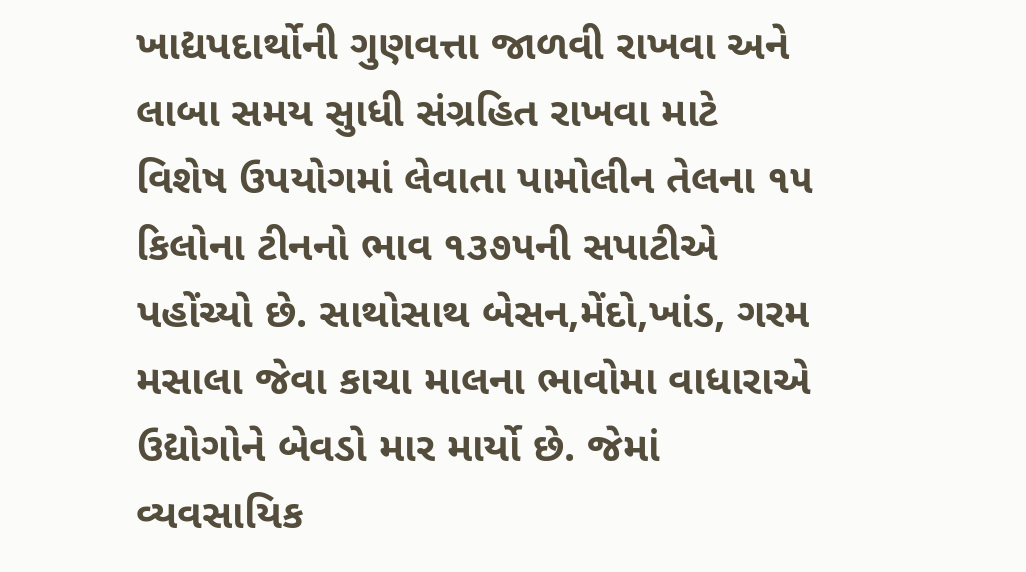ખાદ્યપદાર્થોની ગુણવત્તા જાળવી રાખવા અને લાબા સમય સુાધી સંગ્રહિત રાખવા માટે વિશેષ ઉપયોગમાં લેવાતા પામોલીન તેલના ૧૫ કિલોના ટીનનો ભાવ ૧૩૭૫ની સપાટીએ પહોંચ્યો છે. સાથોસાથ બેસન,મેંદો,ખાંડ, ગરમ મસાલા જેવા કાચા માલના ભાવોમા વાધારાએ ઉદ્યોગોને બેવડો માર માર્યો છે. જેમાં વ્યવસાયિક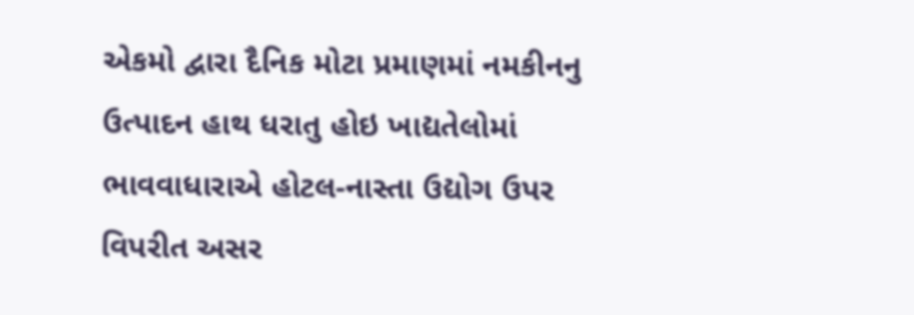એકમો દ્વારા દૈનિક મોટા પ્રમાણમાં નમકીનનુ ઉત્પાદન હાથ ધરાતુ હોઇ ખાદ્યતેલોમાં ભાવવાધારાએ હોટલ-નાસ્તા ઉદ્યોગ ઉપર વિપરીત અસર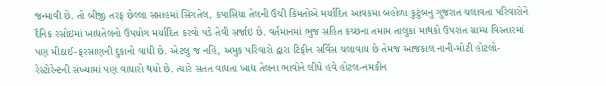જન્માવી છે. તો બીજી તરફ છેલ્લા સપ્તાહમાં સિંગતેલ, કપાસિયા તેલની ઉંચી કિંમતોએ મર્યાદિત આવકમા બહોળા કુટુંબનુ ગુજરાત ચલાવતા પરિવારોને દૈનિક રસોઇમાં ખાદ્યતેલનો ઉપયોગ મર્યાદિત કરવો પડે તેવી સર્જાઇ છે. વર્તમાનમાં ભુજ સહિત કચ્છના તમામ તાલુકા માથકો ઉપરાંત ગ્રામ્ય વિસ્તારમાં પણ મીઠાઈ-ફરસાણની દુકાનો વાધી છે. એટલુ જ નહિં, અમુક પરિવારો દ્વારા ટિફીન સર્વિસ ચલાવાય છે તેમજ આજકાલ નાની-મોટી હોટલો-રેસ્ટોરેન્ટની સંખ્યામાં પણ વાધારો થયો છે. ત્યારે સતત વાધતા ખાદ્ય તેલના ભાવોને લીધે હવે હોટલ-નમકીન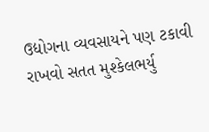ઉદ્યોગના વ્યવસાયને પણ ટકાવી રાખવો સતત મુશ્કેલભર્યુ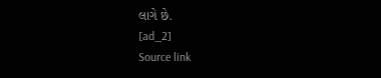લાગે છે.
[ad_2]
Source link